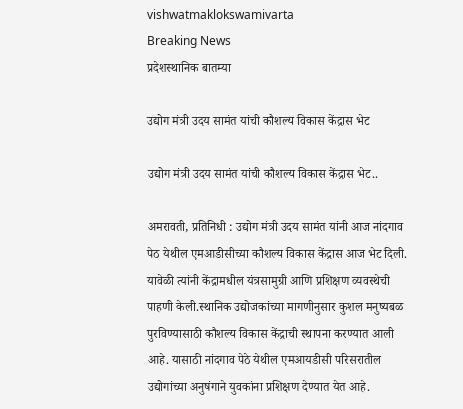vishwatmaklokswamivarta
Breaking News
प्रदेशस्थानिक बातम्या

उद्योग मंत्री उदय सामंत यांची कौशल्य विकास केंद्रास भेट

उद्योग मंत्री उदय सामंत यांची कौशल्य विकास केंद्रास भेट..

अमरावती, प्रतिनिधी : उद्योग मंत्री उदय सामंत यांनी आज नांदगाव पेठ येथील एमआडीसीच्या कौशल्य विकास केंद्रास आज भेट दिली. यावेळी त्यांनी केंद्रामधील यंत्रसामुग्री आणि प्रशिक्षण व्यवस्थेची पाहणी केली.स्थानिक उद्योजकांच्या मागणीनुसार कुशल मनुष्यबळ पुरविण्यासाठी कौशल्य विकास केंद्राची स्थापना करण्यात आली आहे. यासाठी नांदगाव पेठे येथील एमआयडीसी परिसरातील उद्योगांच्या अनुषंगाने युवकांना प्रशिक्षण देण्यात येत आहे.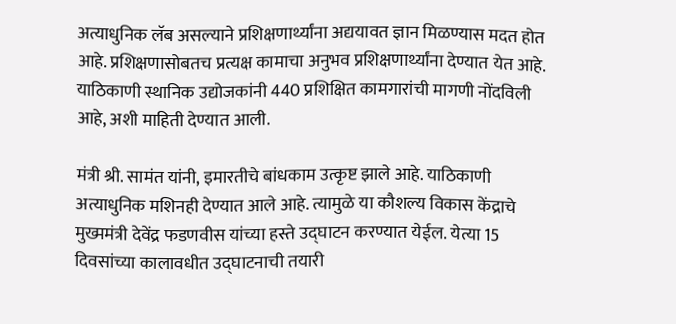अत्याधुनिक लॅब असल्याने प्रशिक्षणार्थ्यांना अद्ययावत ज्ञान मिळण्यास मदत होत आहे. प्रशिक्षणासोबतच प्रत्यक्ष कामाचा अनुभव प्रशिक्षणार्थ्यांना देण्यात येत आहे. याठिकाणी स्थानिक उद्योजकांनी 440 प्रशिक्षित कामगारांची मागणी नोंदविली आहे, अशी माहिती देण्यात आली.

मंत्री श्री. सामंत यांनी, इमारतीचे बांधकाम उत्कृष्ट झाले आहे. याठिकाणी अत्याधुनिक मशिनही देण्यात आले आहे. त्यामुळे या कौशल्य विकास केंद्राचे मुख्ममंत्री देवेंद्र फडणवीस यांच्या हस्ते उद्घाटन करण्यात येईल. येत्या 15 दिवसांच्या कालावधीत उद्घाटनाची तयारी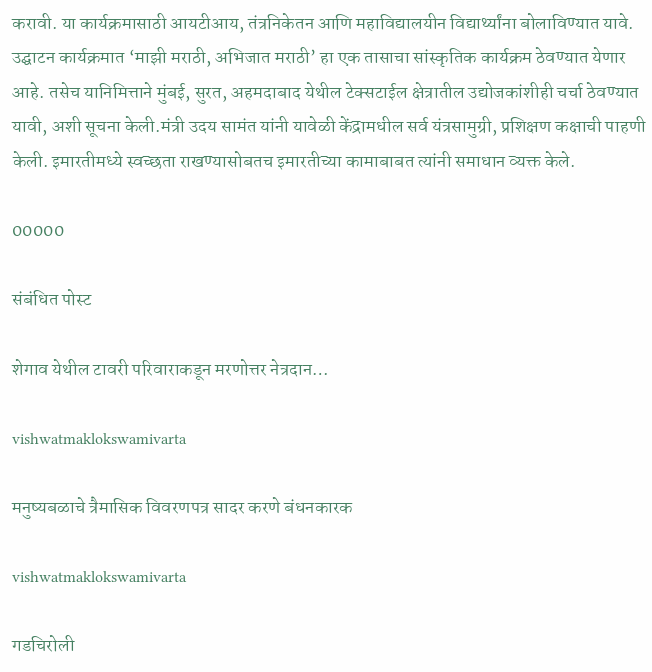करावी. या कार्यक्रमासाठी आयटीआय, तंत्रनिकेतन आणि महाविद्यालयीन विद्यार्थ्यांना बोलाविण्यात यावे. उद्घाटन कार्यक्रमात ‘माझी मराठी, अभिजात मराठी’ हा एक तासाचा सांस्कृतिक कार्यक्रम ठेवण्यात येणार आहे. तसेच यानिमित्ताने मुंबई, सुरत, अहमदाबाद येथील टेक्सटाईल क्षेत्रातील उद्योजकांशीही चर्चा ठेवण्यात यावी, अशी सूचना केली.मंत्री उदय सामंत यांनी यावेळी केंद्रामधील सर्व यंत्रसामुग्री, प्रशिक्षण कक्षाची पाहणी केली. इमारतीमध्ये स्वच्छता राखण्यासोबतच इमारतीच्या कामाबाबत त्यांनी समाधान व्यक्त केले.

00000

संबंधित पोस्ट

शेगाव येथील टावरी परिवाराकडून मरणोत्तर नेत्रदान…

vishwatmaklokswamivarta

मनुष्यबळाचे त्रैमासिक विवरणपत्र सादर करणे बंधनकारक

vishwatmaklokswamivarta

गडचिरोली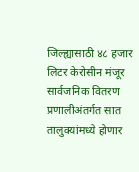जिल्ह्यासाठी ४८ हजार लिटर केरोसीन मंजूर सार्वजनिक वितरण प्रणालीअंतर्गत सात तालुक्यांमध्ये होणार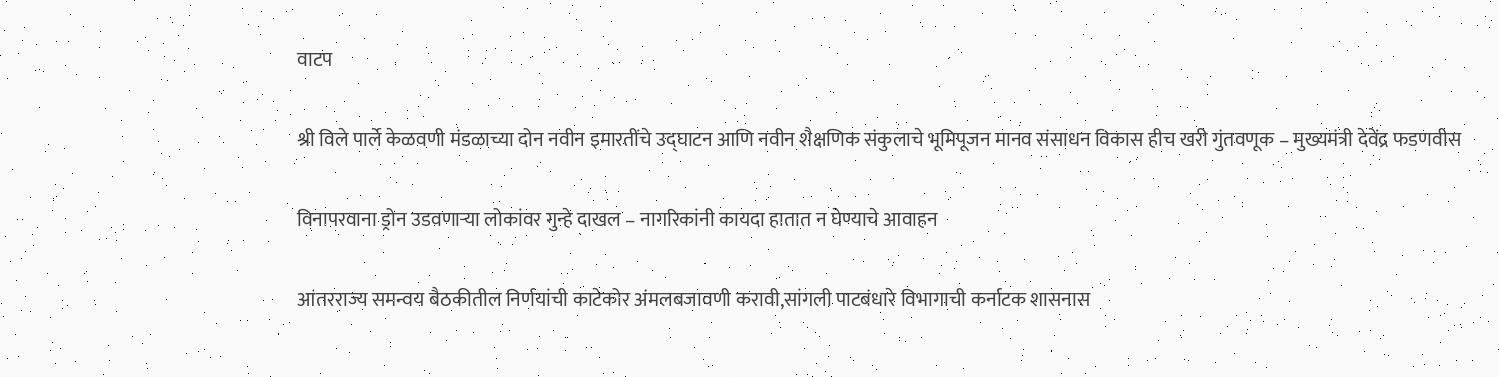वाटप

श्री विले पार्ले केळवणी मंडळाच्या दोन नवीन इमारतींचे उद्घाटन आणि नवीन शैक्षणिक संकुलाचे भूमिपूजन मानव संसाधन विकास हीच खरी गुंतवणूक – मुख्यमंत्री देवेंद्र फडणवीस

विनापरवाना ड्रोन उडवणाऱ्या लोकांवर गुन्हे दाखल – नागरिकांनी कायदा हातात न घेण्याचे आवाहन

आंतरराज्य समन्वय बैठकीतील निर्णयांची काटेकोर अंमलबजावणी करावी,सांगली पाटबंधारे विभागाची कर्नाटक शासनास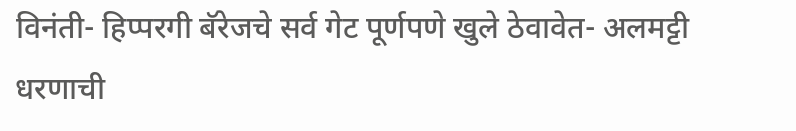विनंती- हिप्परगी बॅरेजचे सर्व गेट पूर्णपणे खुले ठेवावेत- अलमट्टी धरणाची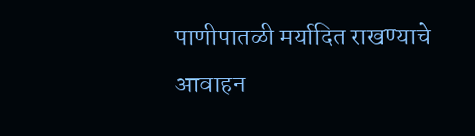पाणीपातळी मर्यादित राखण्याचे आवाहन